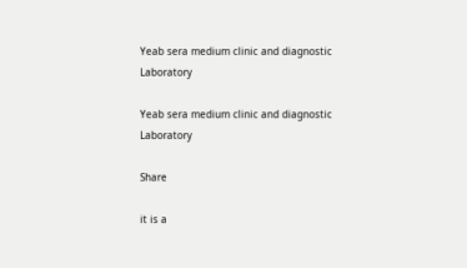Yeab sera medium clinic and diagnostic Laboratory

Yeab sera medium clinic and diagnostic Laboratory

Share

it is a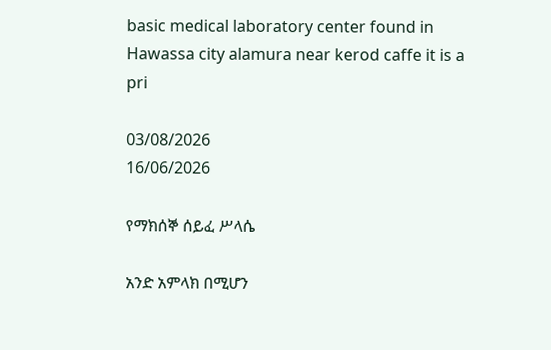basic medical laboratory center found in Hawassa city alamura near kerod caffe it is a pri

03/08/2026
16/06/2026

የማክሰኞ ሰይፈ ሥላሴ

አንድ አምላክ በሚሆን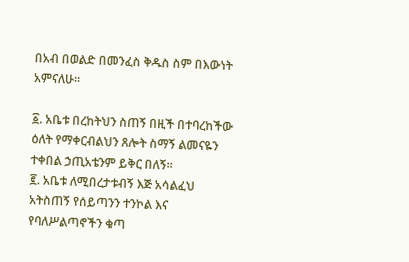በአብ በወልድ በመንፈስ ቅዱስ ስም በእውነት አምናለሁ።

፩. አቤቱ በረከትህን ስጠኝ በዚች በተባረከችው ዕለት የማቀርብልህን ጸሎት ስማኝ ልመናዬን ተቀበል ኃጢአቴንም ይቅር በለኝ።
፪. አቤቱ ለሚበረታቱብኝ እጅ አሳልፈህ አትስጠኝ የሰይጣንን ተንኮል እና የባለሥልጣኖችን ቁጣ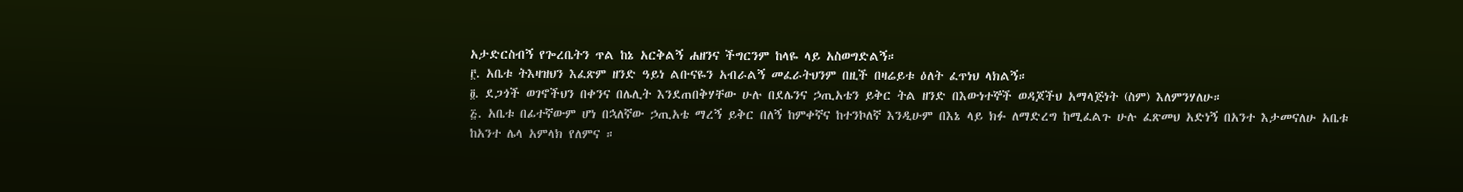አታድርስብኝ የጐረቤትን ጥል ከኔ አርቅልኝ ሐዘንና ችግርንም ከላዬ ላይ አስወግድልኝ።
፫. አቤቱ ትእዛዝህን እፈጽም ዘንድ ዓይነ ልቡናዬን አብራልኝ መፈራትህንም በዚች በዛሬይቱ ዕለት ፈጥነህ ላክልኝ።
፬. ደጋጎች ወገኖችህን በቀንና በሌሊት እንደጠበቅሃቸው ሁሉ በደሌንና ኃጢአቴን ይቅር ትል ዘንድ በእውነተኞች ወዳጆችህ አማላጅነት (ስም) እለምንሃለሁ።
፭. አቤቱ በፊተኛውም ሆነ በኋለኛው ኃጢአቴ ማረኝ ይቅር በለኝ ከምቀኛና ከተንኮለኛ እንዲሁም በእኔ ላይ ክፉ ለማድረግ ከሚፈልጉ ሁሉ ፈጽመህ አድነኝ በአንተ እታመናለሁ አቤቱ ከአንተ ሌላ አምላክ የለምና ።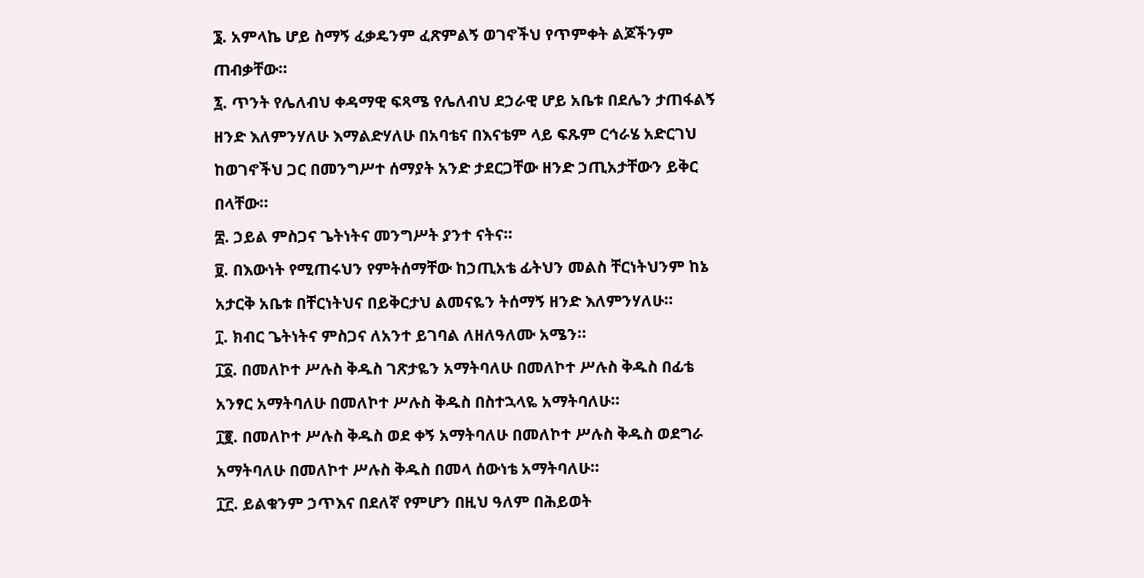፮. አምላኬ ሆይ ስማኝ ፈቃዴንም ፈጽምልኝ ወገኖችህ የጥምቀት ልጆችንም ጠብቃቸው።
፯. ጥንት የሌለብህ ቀዳማዊ ፍጻሜ የሌለብህ ደኃራዊ ሆይ አቤቱ በደሌን ታጠፋልኝ ዘንድ እለምንሃለሁ እማልድሃለሁ በአባቴና በእናቴም ላይ ፍጹም ርኅራሄ አድርገህ ከወገኖችህ ጋር በመንግሥተ ሰማያት አንድ ታደርጋቸው ዘንድ ኃጢአታቸውን ይቅር በላቸው።
፰. ኃይል ምስጋና ጌትነትና መንግሥት ያንተ ናትና።
፱. በእውነት የሚጠሩህን የምትሰማቸው ከኃጢአቴ ፊትህን መልስ ቸርነትህንም ከኔ አታርቅ አቤቱ በቸርነትህና በይቅርታህ ልመናዬን ትሰማኝ ዘንድ እለምንሃለሁ።
፲. ክብር ጌትነትና ምስጋና ለአንተ ይገባል ለዘለዓለሙ አሜን።
፲፩. በመለኮተ ሥሉስ ቅዱስ ገጽታዬን አማትባለሁ በመለኮተ ሥሉስ ቅዱስ በፊቴ አንፃር አማትባለሁ በመለኮተ ሥሉስ ቅዱስ በስተኋላዬ አማትባለሁ።
፲፪. በመለኮተ ሥሉስ ቅዱስ ወደ ቀኝ አማትባለሁ በመለኮተ ሥሉስ ቅዱስ ወደግራ አማትባለሁ በመለኮተ ሥሉስ ቅዱስ በመላ ሰውነቴ አማትባለሁ።
፲፫. ይልቁንም ኃጥእና በደለኛ የምሆን በዚህ ዓለም በሕይወት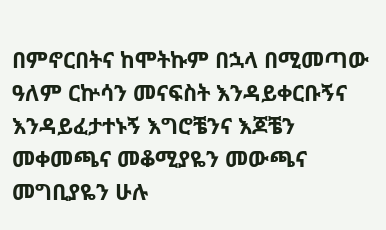በምኖርበትና ከሞትኩም በኋላ በሚመጣው ዓለም ርኵሳን መናፍስት እንዳይቀርቡኝና እንዳይፈታተኑኝ እግሮቼንና እጆቼን መቀመጫና መቆሚያዬን መውጫና መግቢያዬን ሁሉ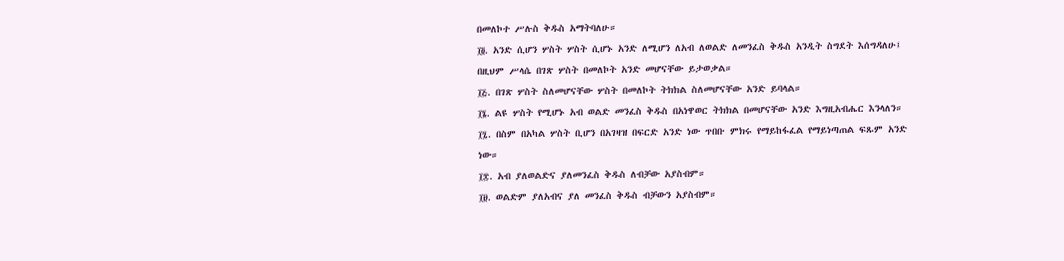በመለኮተ ሥሉስ ቅዱስ አማትባለሁ።
፲፬. አንድ ሲሆን ሦስት ሦስት ሲሆኑ አንድ ለሚሆን ለአብ ለወልድ ለመንፈስ ቅዱስ አንዲት ስግደት እሰግዳለሁ፤ በዚህም ሥላሴ በገጽ ሦስት በመለኮት አንድ መሆናቸው ይታወቃል።
፲፭. በገጽ ሦስት ስለመሆናቸው ሦስት በመለኮት ትክክል ስለመሆናቸው አንድ ይባላል።
፲፮. ልዩ ሦስት የሚሆኑ አብ ወልድ መንፈስ ቅዱስ በአነዋወር ትክክል በመሆናቸው አንድ እግዚአብሔር እንላለን።
፲፯. በስም በአካል ሦስት ቢሆን በአገዛዝ በፍርድ አንድ ነው ጥበቡ ምክሩ የማይከፋፈል የማይነጣጠል ፍጹም አንድ ነው።
፲፰. አብ ያለወልድና ያለመንፈስ ቅዱስ ለብቻው አያስብም።
፲፱. ወልድም ያለአብና ያለ መንፈስ ቅዱስ ብቻውን አያስብም።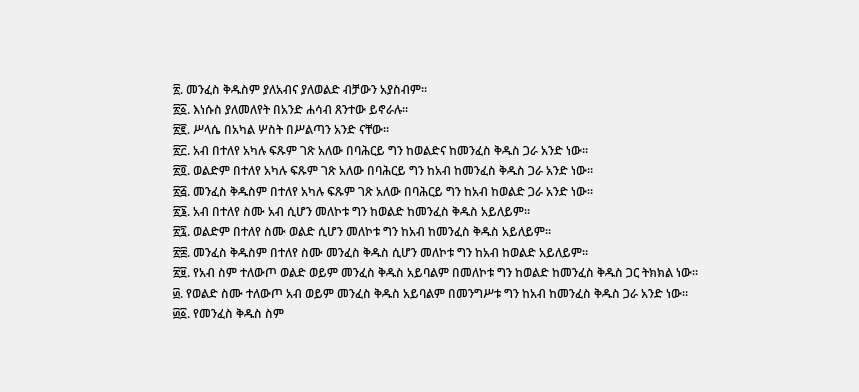፳. መንፈስ ቅዱስም ያለአብና ያለወልድ ብቻውን አያስብም።
፳፩. እነሱስ ያለመለየት በአንድ ሐሳብ ጸንተው ይኖራሉ።
፳፪. ሥላሴ በአካል ሦስት በሥልጣን አንድ ናቸው።
፳፫. አብ በተለየ አካሉ ፍጹም ገጽ አለው በባሕርይ ግን ከወልድና ከመንፈስ ቅዱስ ጋራ አንድ ነው።
፳፬. ወልድም በተለየ አካሉ ፍጹም ገጽ አለው በባሕርይ ግን ከአብ ከመንፈስ ቅዱስ ጋራ አንድ ነው።
፳፭. መንፈስ ቅዱስም በተለየ አካሉ ፍጹም ገጽ አለው በባሕርይ ግን ከአብ ከወልድ ጋራ አንድ ነው።
፳፮. አብ በተለየ ስሙ አብ ሲሆን መለኮቱ ግን ከወልድ ከመንፈስ ቅዱስ አይለይም።
፳፯. ወልድም በተለየ ስሙ ወልድ ሲሆን መለኮቱ ግን ከአብ ከመንፈስ ቅዱስ አይለይም።
፳፰. መንፈስ ቅዱስም በተለየ ስሙ መንፈስ ቅዱስ ሲሆን መለኮቱ ግን ከአብ ከወልድ አይለይም።
፳፱. የአብ ስም ተለውጦ ወልድ ወይም መንፈስ ቅዱስ አይባልም በመለኮቱ ግን ከወልድ ከመንፈስ ቅዱስ ጋር ትክክል ነው።
፴. የወልድ ስሙ ተለውጦ አብ ወይም መንፈስ ቅዱስ አይባልም በመንግሥቱ ግን ከአብ ከመንፈስ ቅዱስ ጋራ አንድ ነው።
፴፩. የመንፈስ ቅዱስ ስም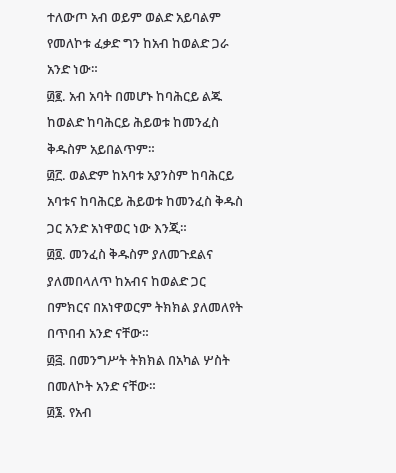ተለውጦ አብ ወይም ወልድ አይባልም የመለኮቱ ፈቃድ ግን ከአብ ከወልድ ጋራ አንድ ነው።
፴፪. አብ አባት በመሆኑ ከባሕርይ ልጁ ከወልድ ከባሕርይ ሕይወቱ ከመንፈስ ቅዱስም አይበልጥም።
፴፫. ወልድም ከአባቱ አያንስም ከባሕርይ አባቱና ከባሕርይ ሕይወቱ ከመንፈስ ቅዱስ ጋር አንድ አነዋወር ነው እንጂ።
፴፬. መንፈስ ቅዱስም ያለመጉደልና ያለመበላለጥ ከአብና ከወልድ ጋር በምክርና በአነዋወርም ትክክል ያለመለየት በጥበብ አንድ ናቸው።
፴፭. በመንግሥት ትክክል በአካል ሦስት በመለኮት አንድ ናቸው።
፴፮. የአብ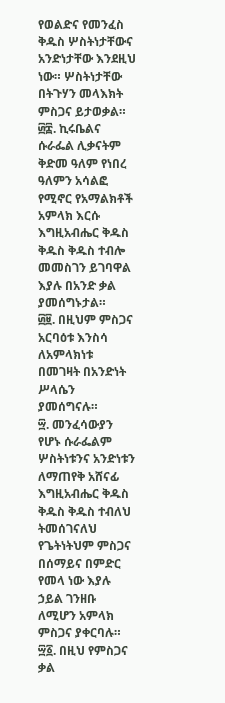የወልድና የመንፈስ ቅዱስ ሦስትነታቸውና አንድነታቸው እንደዚህ ነው። ሦስትነታቸው በትጉሃን መላእክት ምስጋና ይታወቃል።
፴፰. ኪሩቤልና ሱራፌል ሊቃናትም ቅድመ ዓለም የነበረ ዓለምን አሳልፎ የሚኖር የአማልክቶች አምላክ እርሱ እግዚአብሔር ቅዱስ ቅዱስ ቅዱስ ተብሎ መመስገን ይገባዋል እያሉ በአንድ ቃል ያመሰግኑታል።
፴፱. በዚህም ምስጋና አርባዕቱ እንስሳ ለአምላክነቱ በመገዛት በአንድነት ሥላሴን ያመሰግናሉ።
፵. መንፈሳውያን የሆኑ ሱራፌልም ሦስትነቱንና አንድነቱን ለማጠየቅ አሸናፊ እግዚአብሔር ቅዱስ ቅዱስ ቅዱስ ተብለህ ትመሰገናለህ የጌትነትህም ምስጋና በሰማይና በምድር የመላ ነው እያሉ ኃይል ገንዘቡ ለሚሆን አምላክ ምስጋና ያቀርባሉ።
፵፩. በዚህ የምስጋና ቃል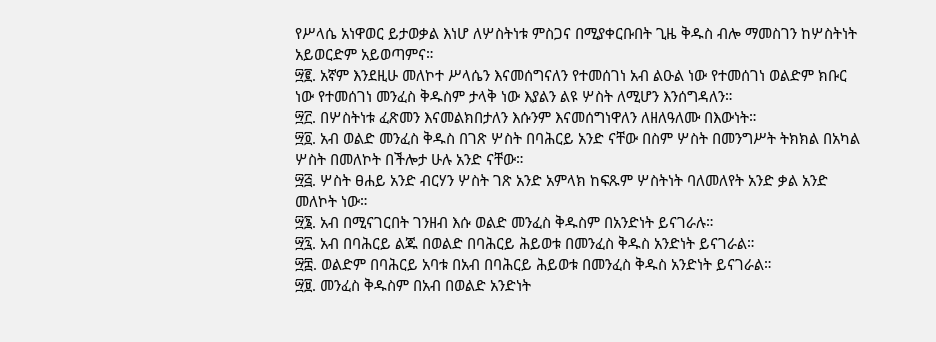የሥላሴ አነዋወር ይታወቃል እነሆ ለሦስትነቱ ምስጋና በሚያቀርቡበት ጊዜ ቅዱስ ብሎ ማመስገን ከሦስትነት አይወርድም አይወጣምና።
፵፪. አኛም እንደዚሁ መለኮተ ሥላሴን እናመሰግናለን የተመሰገነ አብ ልዑል ነው የተመሰገነ ወልድም ክቡር ነው የተመሰገነ መንፈስ ቅዱስም ታላቅ ነው እያልን ልዩ ሦስት ለሚሆን እንሰግዳለን።
፵፫. በሦስትነቱ ፈጽመን እናመልክበታለን እሱንም እናመሰግነዋለን ለዘለዓለሙ በእውነት።
፵፬. አብ ወልድ መንፈስ ቅዱስ በገጽ ሦስት በባሕርይ አንድ ናቸው በስም ሦስት በመንግሥት ትክክል በአካል ሦስት በመለኮት በችሎታ ሁሉ አንድ ናቸው።
፵፭. ሦስት ፀሐይ አንድ ብርሃን ሦስት ገጽ አንድ አምላክ ከፍጹም ሦስትነት ባለመለየት አንድ ቃል አንድ መለኮት ነው።
፵፮. አብ በሚናገርበት ገንዘብ እሱ ወልድ መንፈስ ቅዱስም በአንድነት ይናገራሉ።
፵፯. አብ በባሕርይ ልጁ በወልድ በባሕርይ ሕይወቱ በመንፈስ ቅዱስ አንድነት ይናገራል።
፵፰. ወልድም በባሕርይ አባቱ በአብ በባሕርይ ሕይወቱ በመንፈስ ቅዱስ አንድነት ይናገራል።
፵፱. መንፈስ ቅዱስም በአብ በወልድ አንድነት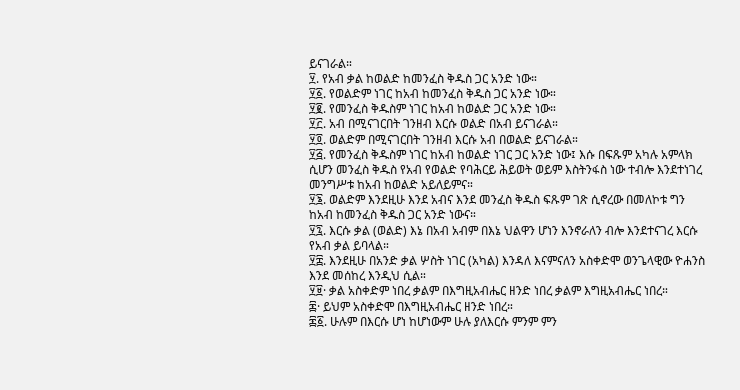ይናገራል።
፶. የአብ ቃል ከወልድ ከመንፈስ ቅዱስ ጋር አንድ ነው።
፶፩. የወልድም ነገር ከአብ ከመንፈስ ቅዱስ ጋር አንድ ነው።
፶፪. የመንፈስ ቅዱስም ነገር ከአብ ከወልድ ጋር አንድ ነው።
፶፫. አብ በሚናገርበት ገንዘብ እርሱ ወልድ በአብ ይናገራል።
፶፬. ወልድም በሚናገርበት ገንዘብ እርሱ አብ በወልድ ይናገራል።
፶፭. የመንፈስ ቅዱስም ነገር ከአብ ከወልድ ነገር ጋር አንድ ነው፤ እሱ በፍጹም አካሉ አምላክ ሲሆን መንፈስ ቅዱስ የአብ የወልድ የባሕርይ ሕይወት ወይም እስትንፋስ ነው ተብሎ እንደተነገረ መንግሥቱ ከአብ ከወልድ አይለይምና።
፶፮. ወልድም እንደዚሁ እንደ አብና እንደ መንፈስ ቅዱስ ፍጹም ገጽ ሲኖረው በመለኮቱ ግን ከአብ ከመንፈስ ቅዱስ ጋር አንድ ነውና።
፶፯. እርሱ ቃል (ወልድ) እኔ በአብ አብም በእኔ ህልዋን ሆነን እንኖራለን ብሎ እንደተናገረ እርሱ የአብ ቃል ይባላል።
፶፰. እንደዚሁ በአንድ ቃል ሦስት ነገር (አካል) እንዳለ እናምናለን አስቀድሞ ወንጌላዊው ዮሐንስ እንደ መሰከረ እንዲህ ሲል።
፶፱· ቃል አስቀድም ነበረ ቃልም በእግዚአብሔር ዘንድ ነበረ ቃልም እግዚአብሔር ነበረ።
፷· ይህም አስቀድሞ በእግዚአብሔር ዘንድ ነበረ።
፷፩. ሁሉም በእርሱ ሆነ ከሆነውም ሁሉ ያለእርሱ ምንም ምን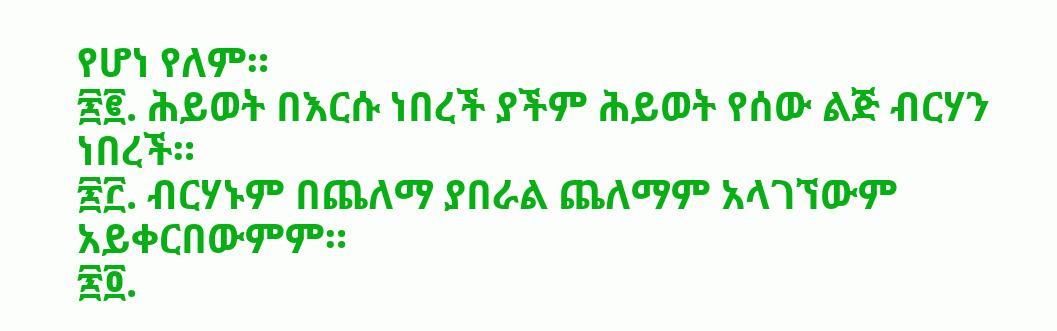የሆነ የለም።
፷፪. ሕይወት በእርሱ ነበረች ያችም ሕይወት የሰው ልጅ ብርሃን ነበረች።
፷፫. ብርሃኑም በጨለማ ያበራል ጨለማም አላገኘውም አይቀርበውምም።
፷፬.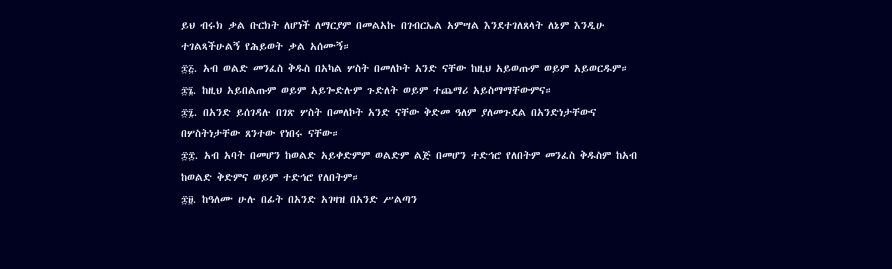ይህ ብሩክ ቃል ቡርክት ለሆነች ለማርያም በመልአኩ በገብርኤል አምሣል እንደተገለጸላት ለኔም እንዲሁ ተገልጻችሁልኝ የሕይወት ቃል አሰሙኝ።
፷፭. አብ ወልድ መንፈስ ቅዱስ በአካል ሦስት በመለኮት አንድ ናቸው ከዚህ አይወጡም ወይም አይወርዱም።
፷፮. ከዚህ አይበልጡም ወይም አይጐድሉም ጉድለት ወይም ተጨማሪ አይስማማቸውምና።
፷፯. በአንድ ይሰገዳሉ በገጽ ሦስት በመለኮት አንድ ናቸው ቅድመ ዓለም ያለመጉደል በአንድነታቸውና በሦስትነታቸው ጸንተው የነበሩ ናቸው።
፷፰. አብ አባት በመሆን ከወልድ አይቀድምም ወልድም ልጅ በመሆን ተድኅሮ የለበትም መንፈስ ቅዱስም ከአብ ከወልድ ቅድምና ወይም ተድኅሮ የለበትም።
፷፱. ከዓለሙ ሁሉ በፊት በአንድ አገዛዝ በአንድ ሥልጣን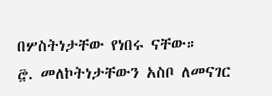በሦስትነታቸው የነበሩ ናቸው።
፸. መለኮትነታቸውን አስቦ ለመናገር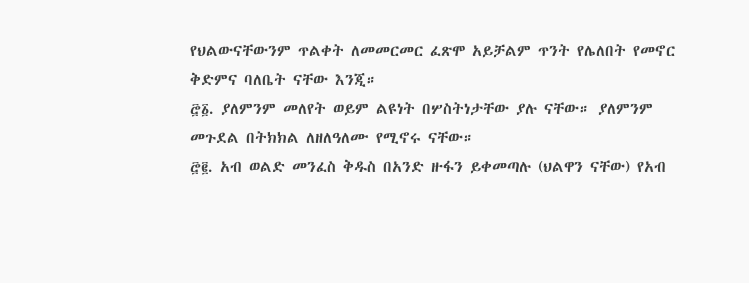የህልውናቸውንም ጥልቀት ለመመርመር ፈጽሞ አይቻልም ጥንት የሌለበት የመኖር ቅድምና ባለቤት ናቸው እንጂ።
፸፩. ያለምንም መለየት ወይም ልዩነት በሦስትነታቸው ያሉ ናቸው። ያለምንም መጉደል በትክክል ለዘለዓለሙ የሚኖሩ ናቸው።
፸፪. አብ ወልድ መንፈስ ቅዱስ በአንድ ዙፋን ይቀመጣሉ (ህልዋን ናቸው) የአብ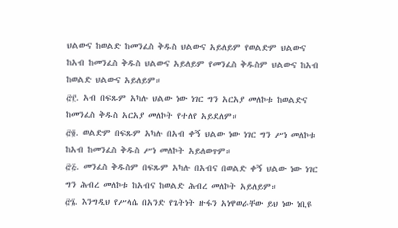ህልውና ከወልድ ከመንፈስ ቅዱስ ህልውና አይለይም የወልድም ህልውና ከአብ ከመንፈስ ቅዱስ ህልውና አይለይም የመንፈስ ቅዱስም ህልውና ከአብ ከወልድ ህልውና አይለይም።
፸፫. አብ በፍጹም አካሉ ህልው ነው ነገር ግን አርአያ መለኮቱ ከወልድና ከመንፈስ ቅዱስ አርአያ መለኮት የተለየ አይደለም።
፸፬. ወልድም በፍጹም አካሉ በአብ ቀኝ ህልው ነው ነገር ግን ሥነ መለኮቱ ከአብ ከመንፈስ ቅዱስ ሥነ መለኮት አይለወጥም።
፸፭. መንፈስ ቅዱስም በፍጹም አካሉ በአብና በወልድ ቀኝ ህልው ነው ነገር ግን ሕብረ መለኮቱ ከአብና ከወልድ ሕብረ መለኮት አይለይም።
፸፮. እንግዲህ የሥላሴ በአንድ የጌትነት ዙፋን አነዋወራቸው ይህ ነው ነቢዩ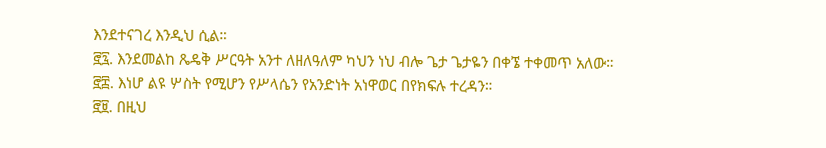እንደተናገረ እንዲህ ሲል።
፸፯. እንደመልከ ጼዴቅ ሥርዓት አንተ ለዘለዓለም ካህን ነህ ብሎ ጌታ ጌታዬን በቀኜ ተቀመጥ አለው።
፸፰. እነሆ ልዩ ሦስት የሚሆን የሥላሴን የአንድነት አነዋወር በየክፍሉ ተረዳን።
፸፱. በዚህ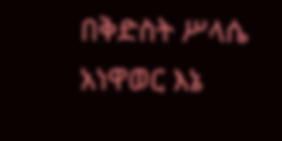በቅድስት ሥላሴ አነዋወር እኔ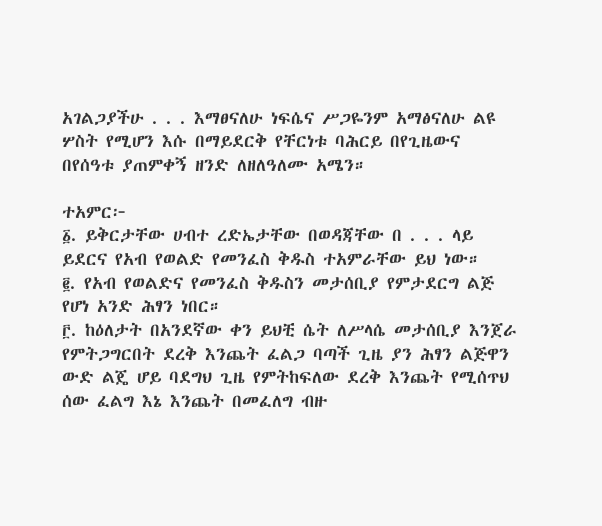አገልጋያችሁ . . . እማፀናለሁ ነፍሴና ሥጋዬንም አማፅናለሁ ልዩ ሦስት የሚሆን እሱ በማይደርቅ የቸርነቱ ባሕርይ በየጊዜውና በየሰዓቱ ያጠምቀኝ ዘንድ ለዘለዓለሙ አሜን።

ተአምር፦
፩. ይቅርታቸው ሀብተ ረድኤታቸው በወዳጃቸው በ . . . ላይ ይደርና የአብ የወልድ የመንፈስ ቅዱስ ተአምራቸው ይህ ነው።
፪. የአብ የወልድና የመንፈስ ቅዱስን መታሰቢያ የምታደርግ ልጅ የሆነ አንድ ሕፃን ነበር።
፫. ከዕለታት በአንደኛው ቀን ይህቺ ሴት ለሥላሴ መታሰቢያ እንጀራ የምትጋግርበት ደረቅ እንጨት ፈልጋ ባጣች ጊዜ ያን ሕፃን ልጅዋን ውድ ልጄ ሆይ ባደግህ ጊዜ የምትከፍለው ደረቅ እንጨት የሚሰጥህ ሰው ፈልግ እኔ እንጨት በመፈለግ ብዙ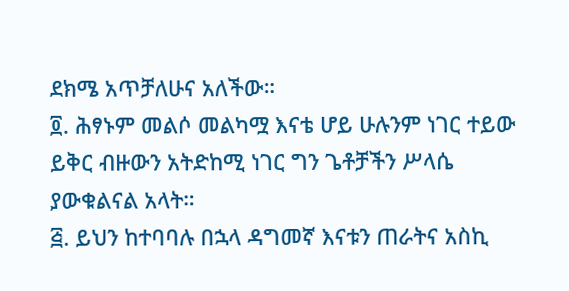ደክሜ አጥቻለሁና አለችው።
፬. ሕፃኑም መልሶ መልካሟ እናቴ ሆይ ሁሉንም ነገር ተይው ይቅር ብዙውን አትድከሚ ነገር ግን ጌቶቻችን ሥላሴ ያውቁልናል አላት።
፭. ይህን ከተባባሉ በኋላ ዳግመኛ እናቱን ጠራትና አስኪ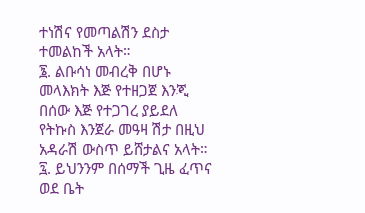ተነሽና የመጣልሽን ደስታ ተመልከች አላት።
፮. ልቡሳነ መብረቅ በሆኑ መላእክት እጅ የተዘጋጀ እንጂ በሰው እጅ የተጋገረ ያይደለ የትኩስ እንጀራ መዓዛ ሽታ በዚህ አዳራሽ ውስጥ ይሸታልና አላት።
፯. ይህንንም በሰማች ጊዜ ፈጥና ወደ ቤት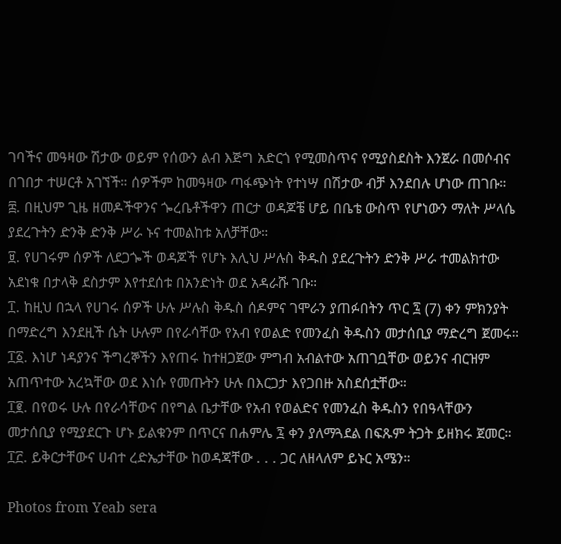ገባችና መዓዛው ሽታው ወይም የሰውን ልብ እጅግ አድርጎ የሚመስጥና የሚያስደስት እንጀራ በመሶብና በገበታ ተሠርቶ አገኘች። ሰዎችም ከመዓዛው ጣፋጭነት የተነሣ በሽታው ብቻ እንደበሉ ሆነው ጠገቡ።
፰. በዚህም ጊዜ ዘመዶችዋንና ጐረቤቶችዋን ጠርታ ወዳጆቼ ሆይ በቤቴ ውስጥ የሆነውን ማለት ሥላሴ ያደረጉትን ድንቅ ድንቅ ሥራ ኑና ተመልከቱ አለቻቸው።
፱. የሀገሩም ሰዎች ለደጋጐች ወዳጆች የሆኑ እሊህ ሥሉስ ቅዱስ ያደረጉትን ድንቅ ሥራ ተመልክተው አደነቁ በታላቅ ደስታም እየተደሰቱ በአንድነት ወደ አዳራሹ ገቡ።
፲. ከዚህ በኋላ የሀገሩ ሰዎች ሁሉ ሥሉስ ቅዱስ ሰዶምና ገሞራን ያጠፉበትን ጥር ፯ (7) ቀን ምክንያት በማድረግ እንደዚች ሴት ሁሉም በየራሳቸው የአብ የወልድ የመንፈስ ቅዱስን መታሰቢያ ማድረግ ጀመሩ።
፲፩. እነሆ ነዳያንና ችግረኞችን እየጠሩ ከተዘጋጀው ምግብ አብልተው አጠገቧቸው ወይንና ብርዝም አጠጥተው አረኳቸው ወደ እነሱ የመጡትን ሁሉ በእርጋታ እየጋበዙ አስደሰቷቸው።
፲፪. በየወሩ ሁሉ በየራሳቸውና በየግል ቤታቸው የአብ የወልድና የመንፈስ ቅዱስን የበዓላቸውን መታሰቢያ የሚያደርጉ ሆኑ ይልቁንም በጥርና በሐምሌ ፯ ቀን ያለማጓደል በፍጹም ትጋት ይዘክሩ ጀመር።
፲፫. ይቅርታቸውና ሀብተ ረድኤታቸው ከወዳጃቸው . . . ጋር ለዘላለም ይኑር አሜን።

Photos from Yeab sera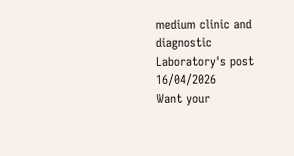medium clinic and diagnostic Laboratory's post 16/04/2026
Want your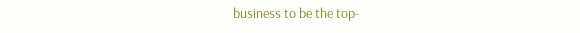business to be the top-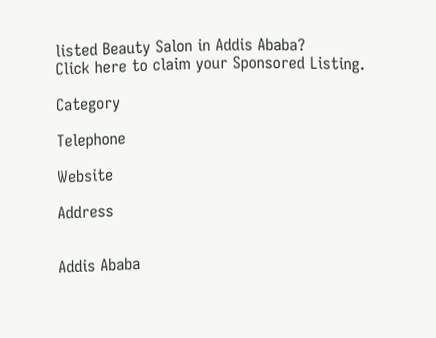listed Beauty Salon in Addis Ababa?
Click here to claim your Sponsored Listing.

Category

Telephone

Website

Address


Addis Ababa